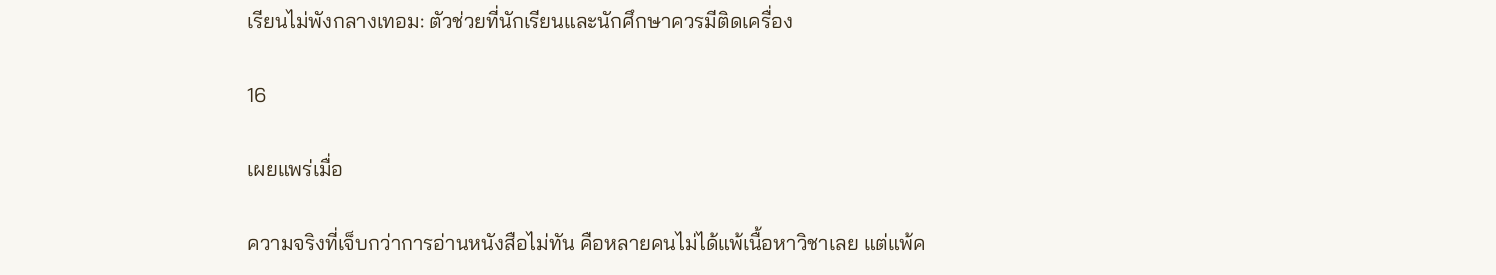เรียนไม่พังกลางเทอม: ตัวช่วยที่นักเรียนและนักศึกษาควรมีติดเครื่อง

16

เผยแพร่เมื่อ

ความจริงที่เจ็บกว่าการอ่านหนังสือไม่ทัน คือหลายคนไม่ได้แพ้เนื้อหาวิชาเลย แต่แพ้ค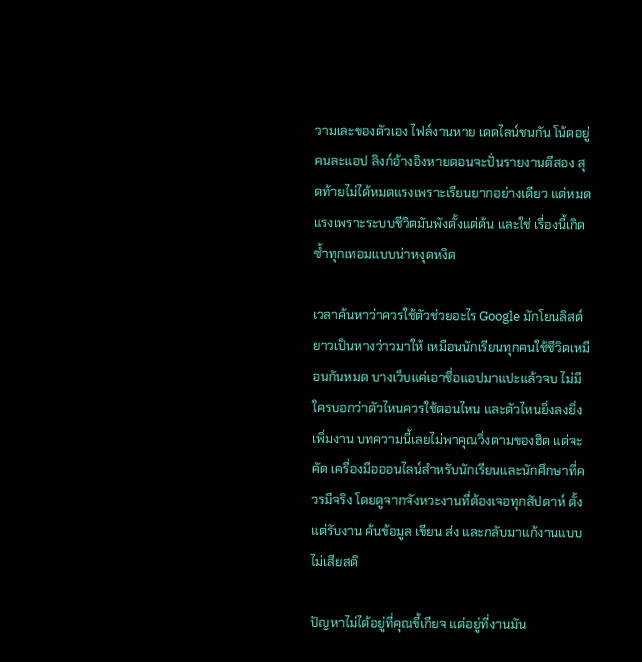วามเละของตัวเอง ไฟล์งานหาย เดดไลน์ชนกัน โน้ตอยู่คนละแอป ลิงก์อ้างอิงหายตอนจะปั่นรายงานตีสอง สุดท้ายไม่ได้หมดแรงเพราะเรียนยากอย่างเดียว แต่หมดแรงเพราะระบบชีวิตมันพังตั้งแต่ต้น และใช่ เรื่องนี้เกิดซ้ำทุกเทอมแบบน่าหงุดหงิด

เวลาค้นหาว่าควรใช้ตัวช่วยอะไร Google มักโยนลิสต์ยาวเป็นหางว่าวมาให้ เหมือนนักเรียนทุกคนใช้ชีวิตเหมือนกันหมด บางเว็บแค่เอาชื่อแอปมาแปะแล้วจบ ไม่มีใครบอกว่าตัวไหนควรใช้ตอนไหน และตัวไหนยิ่งลงยิ่งเพิ่มงาน บทความนี้เลยไม่พาคุณวิ่งตามของฮิต แต่จะคัด เครื่องมือออนไลน์สำหรับนักเรียนและนักศึกษาที่ควรมีจริง โดยดูจากจังหวะงานที่ต้องเจอทุกสัปดาห์ ตั้งแต่รับงาน ค้นข้อมูล เขียน ส่ง และกลับมาแก้งานแบบไม่เสียสติ

ปัญหาไม่ได้อยู่ที่คุณขี้เกียจ แต่อยู่ที่งานมัน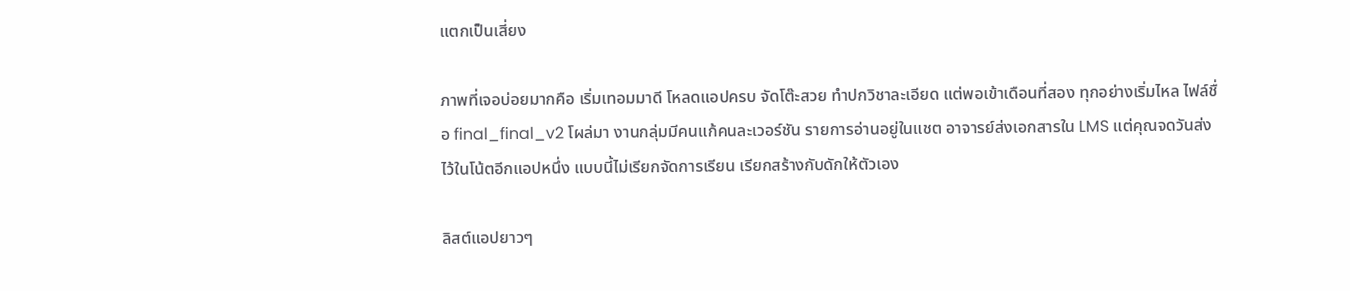แตกเป็นเสี่ยง

ภาพที่เจอบ่อยมากคือ เริ่มเทอมมาดี โหลดแอปครบ จัดโต๊ะสวย ทำปกวิชาละเอียด แต่พอเข้าเดือนที่สอง ทุกอย่างเริ่มไหล ไฟล์ชื่อ final_final_v2 โผล่มา งานกลุ่มมีคนแก้คนละเวอร์ชัน รายการอ่านอยู่ในแชต อาจารย์ส่งเอกสารใน LMS แต่คุณจดวันส่งไว้ในโน้ตอีกแอปหนึ่ง แบบนี้ไม่เรียกจัดการเรียน เรียกสร้างกับดักให้ตัวเอง

ลิสต์แอปยาวๆ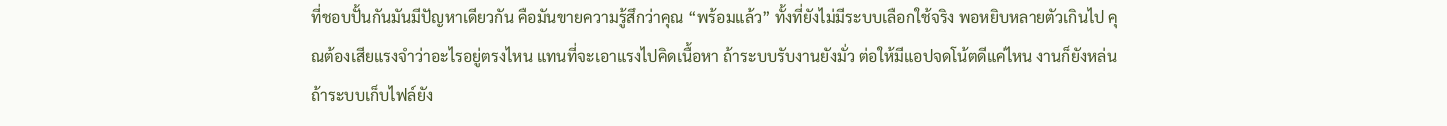ที่ชอบปั้นกันมันมีปัญหาเดียวกัน คือมันขายความรู้สึกว่าคุณ “พร้อมแล้ว” ทั้งที่ยังไม่มีระบบเลือกใช้จริง พอหยิบหลายตัวเกินไป คุณต้องเสียแรงจำว่าอะไรอยู่ตรงไหน แทนที่จะเอาแรงไปคิดเนื้อหา ถ้าระบบรับงานยังมั่ว ต่อให้มีแอปจดโน้ตดีแค่ไหน งานก็ยังหล่น ถ้าระบบเก็บไฟล์ยัง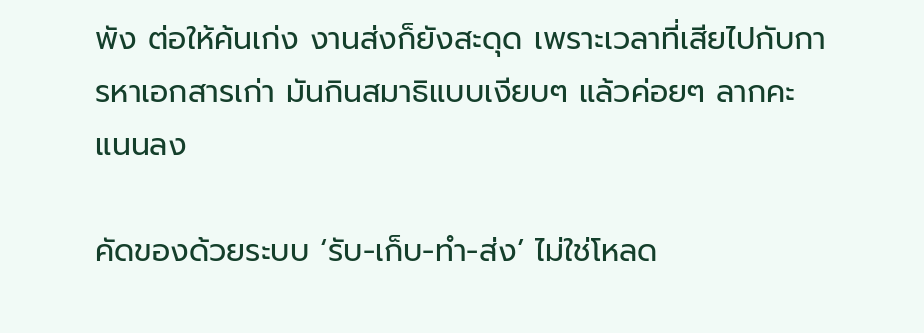พัง ต่อให้ค้นเก่ง งานส่งก็ยังสะดุด เพราะเวลาที่เสียไปกับการหาเอกสารเก่า มันกินสมาธิแบบเงียบๆ แล้วค่อยๆ ลากคะแนนลง

คัดของด้วยระบบ ‘รับ-เก็บ-ทำ-ส่ง’ ไม่ใช่โหลด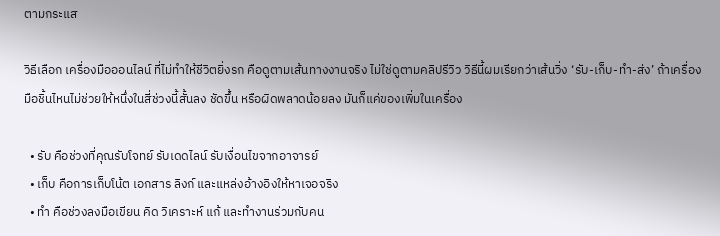ตามกระแส

วิธีเลือก เครื่องมือออนไลน์ ที่ไม่ทำให้ชีวิตยิ่งรก คือดูตามเส้นทางงานจริง ไม่ใช่ดูตามคลิปรีวิว วิธีนี้ผมเรียกว่าเส้นวิ่ง ‘รับ-เก็บ-ทำ-ส่ง’ ถ้าเครื่องมือชิ้นไหนไม่ช่วยให้หนึ่งในสี่ช่วงนี้สั้นลง ชัดขึ้น หรือผิดพลาดน้อยลง มันก็แค่ของเพิ่มในเครื่อง

  • รับ คือช่วงที่คุณรับโจทย์ รับเดดไลน์ รับเงื่อนไขจากอาจารย์
  • เก็บ คือการเก็บโน้ต เอกสาร ลิงก์ และแหล่งอ้างอิงให้หาเจอจริง
  • ทำ คือช่วงลงมือเขียน คิด วิเคราะห์ แก้ และทำงานร่วมกับคน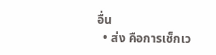อื่น
  • ส่ง คือการเช็กเว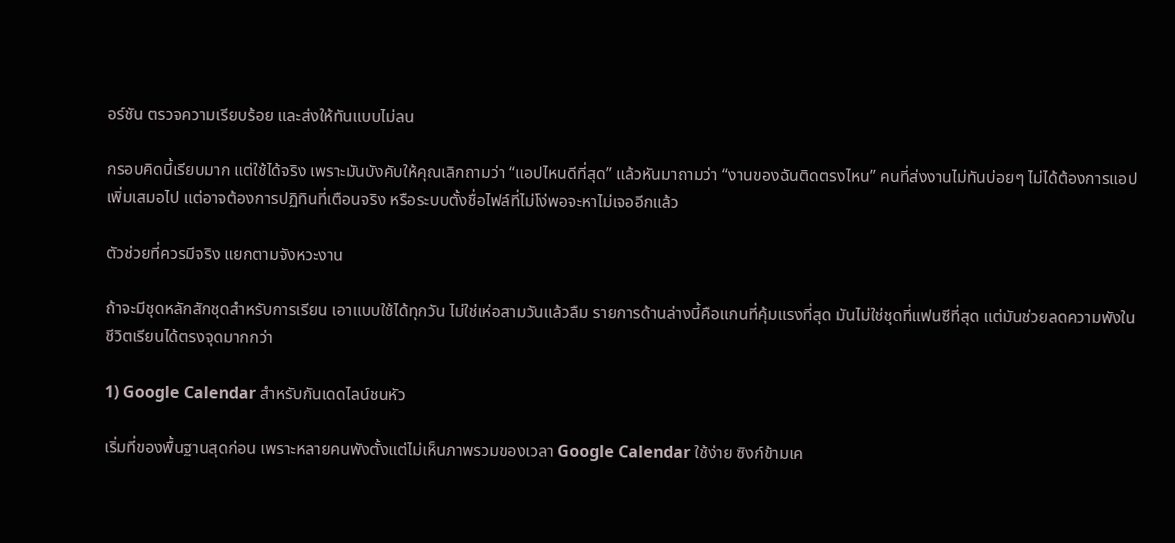อร์ชัน ตรวจความเรียบร้อย และส่งให้ทันแบบไม่ลน

กรอบคิดนี้เรียบมาก แต่ใช้ได้จริง เพราะมันบังคับให้คุณเลิกถามว่า “แอปไหนดีที่สุด” แล้วหันมาถามว่า “งานของฉันติดตรงไหน” คนที่ส่งงานไม่ทันบ่อยๆ ไม่ได้ต้องการแอปเพิ่มเสมอไป แต่อาจต้องการปฏิทินที่เตือนจริง หรือระบบตั้งชื่อไฟล์ที่ไม่โง่พอจะหาไม่เจออีกแล้ว

ตัวช่วยที่ควรมีจริง แยกตามจังหวะงาน

ถ้าจะมีชุดหลักสักชุดสำหรับการเรียน เอาแบบใช้ได้ทุกวัน ไม่ใช่เห่อสามวันแล้วลืม รายการด้านล่างนี้คือแกนที่คุ้มแรงที่สุด มันไม่ใช่ชุดที่แฟนซีที่สุด แต่มันช่วยลดความพังในชีวิตเรียนได้ตรงจุดมากกว่า

1) Google Calendar สำหรับกันเดดไลน์ชนหัว

เริ่มที่ของพื้นฐานสุดก่อน เพราะหลายคนพังตั้งแต่ไม่เห็นภาพรวมของเวลา Google Calendar ใช้ง่าย ซิงก์ข้ามเค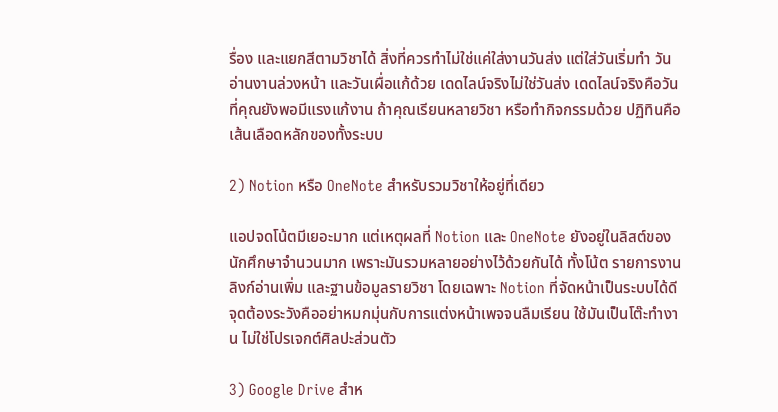รื่อง และแยกสีตามวิชาได้ สิ่งที่ควรทำไม่ใช่แค่ใส่งานวันส่ง แต่ใส่วันเริ่มทำ วันอ่านงานล่วงหน้า และวันเผื่อแก้ด้วย เดดไลน์จริงไม่ใช่วันส่ง เดดไลน์จริงคือวันที่คุณยังพอมีแรงแก้งาน ถ้าคุณเรียนหลายวิชา หรือทำกิจกรรมด้วย ปฏิทินคือเส้นเลือดหลักของทั้งระบบ

2) Notion หรือ OneNote สำหรับรวมวิชาให้อยู่ที่เดียว

แอปจดโน้ตมีเยอะมาก แต่เหตุผลที่ Notion และ OneNote ยังอยู่ในลิสต์ของนักศึกษาจำนวนมาก เพราะมันรวมหลายอย่างไว้ด้วยกันได้ ทั้งโน้ต รายการงาน ลิงก์อ่านเพิ่ม และฐานข้อมูลรายวิชา โดยเฉพาะ Notion ที่จัดหน้าเป็นระบบได้ดี จุดต้องระวังคืออย่าหมกมุ่นกับการแต่งหน้าเพจจนลืมเรียน ใช้มันเป็นโต๊ะทำงาน ไม่ใช่โปรเจกต์ศิลปะส่วนตัว

3) Google Drive สำห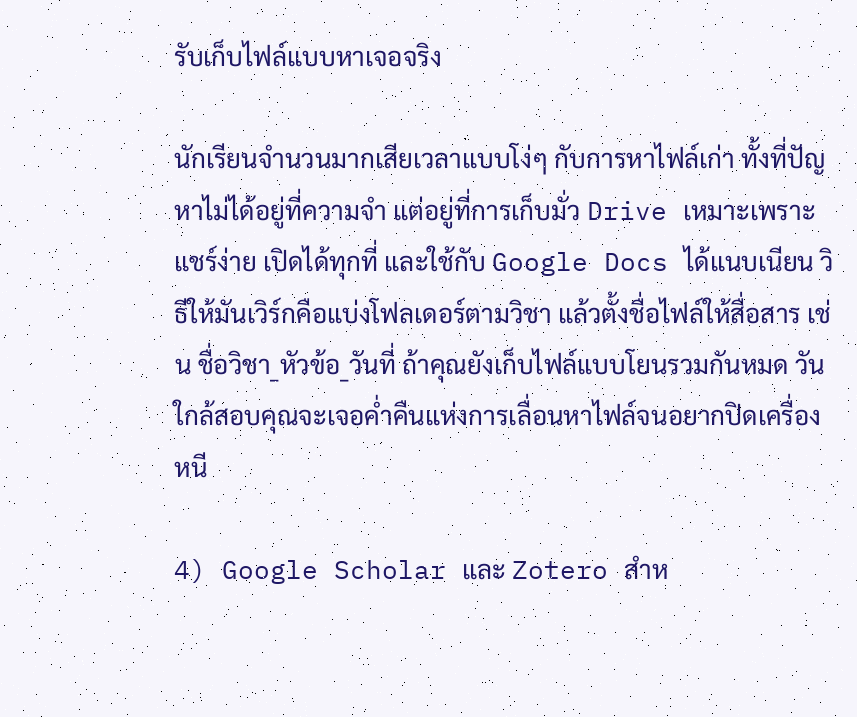รับเก็บไฟล์แบบหาเจอจริง

นักเรียนจำนวนมากเสียเวลาแบบโง่ๆ กับการหาไฟล์เก่า ทั้งที่ปัญหาไม่ได้อยู่ที่ความจำ แต่อยู่ที่การเก็บมั่ว Drive เหมาะเพราะแชร์ง่าย เปิดได้ทุกที่ และใช้กับ Google Docs ได้แนบเนียน วิธีให้มันเวิร์กคือแบ่งโฟลเดอร์ตามวิชา แล้วตั้งชื่อไฟล์ให้สื่อสาร เช่น ชื่อวิชา_หัวข้อ_วันที่ ถ้าคุณยังเก็บไฟล์แบบโยนรวมกันหมด วันใกล้สอบคุณจะเจอค่ำคืนแห่งการเลื่อนหาไฟล์จนอยากปิดเครื่องหนี

4) Google Scholar และ Zotero สำห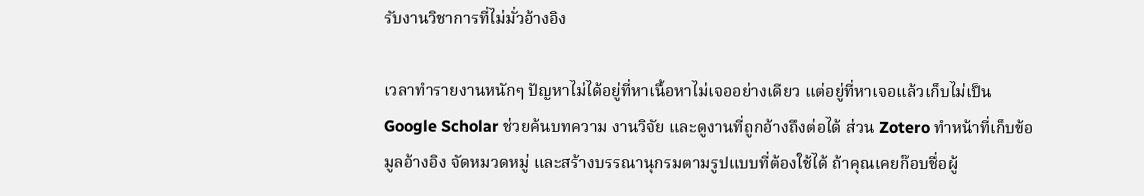รับงานวิชาการที่ไม่มั่วอ้างอิง

เวลาทำรายงานหนักๆ ปัญหาไม่ได้อยู่ที่หาเนื้อหาไม่เจออย่างเดียว แต่อยู่ที่หาเจอแล้วเก็บไม่เป็น Google Scholar ช่วยค้นบทความ งานวิจัย และดูงานที่ถูกอ้างถึงต่อได้ ส่วน Zotero ทำหน้าที่เก็บข้อมูลอ้างอิง จัดหมวดหมู่ และสร้างบรรณานุกรมตามรูปแบบที่ต้องใช้ได้ ถ้าคุณเคยก๊อบชื่อผู้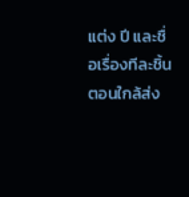แต่ง ปี และชื่อเรื่องทีละชิ้นตอนใกล้ส่ง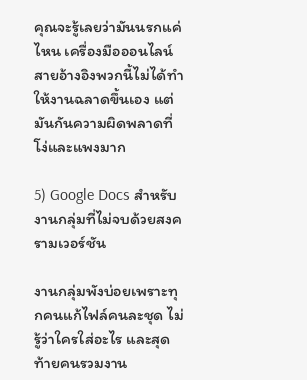คุณจะรู้เลยว่ามันนรกแค่ไหน เครื่องมือออนไลน์สายอ้างอิงพวกนี้ไม่ได้ทำให้งานฉลาดขึ้นเอง แต่มันกันความผิดพลาดที่โง่และแพงมาก

5) Google Docs สำหรับงานกลุ่มที่ไม่จบด้วยสงครามเวอร์ชัน

งานกลุ่มพังบ่อยเพราะทุกคนแก้ไฟล์คนละชุด ไม่รู้ว่าใครใส่อะไร และสุดท้ายคนรวมงาน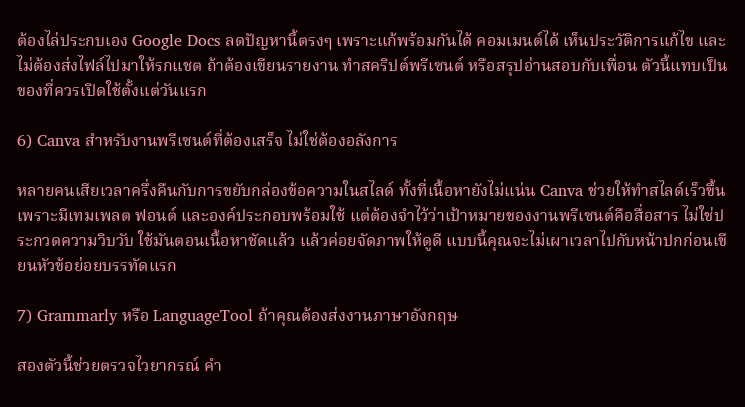ต้องไล่ประกบเอง Google Docs ลดปัญหานี้ตรงๆ เพราะแก้พร้อมกันได้ คอมเมนต์ได้ เห็นประวัติการแก้ไข และไม่ต้องส่งไฟล์ไปมาให้รกแชต ถ้าต้องเขียนรายงาน ทำสคริปต์พรีเซนต์ หรือสรุปอ่านสอบกับเพื่อน ตัวนี้แทบเป็นของที่ควรเปิดใช้ตั้งแต่วันแรก

6) Canva สำหรับงานพรีเซนต์ที่ต้องเสร็จ ไม่ใช่ต้องอลังการ

หลายคนเสียเวลาครึ่งคืนกับการขยับกล่องข้อความในสไลด์ ทั้งที่เนื้อหายังไม่แน่น Canva ช่วยให้ทำสไลด์เร็วขึ้น เพราะมีเทมเพลต ฟอนต์ และองค์ประกอบพร้อมใช้ แต่ต้องจำไว้ว่าเป้าหมายของงานพรีเซนต์คือสื่อสาร ไม่ใช่ประกวดความวิบวับ ใช้มันตอนเนื้อหาชัดแล้ว แล้วค่อยจัดภาพให้ดูดี แบบนี้คุณจะไม่เผาเวลาไปกับหน้าปกก่อนเขียนหัวข้อย่อยบรรทัดแรก

7) Grammarly หรือ LanguageTool ถ้าคุณต้องส่งงานภาษาอังกฤษ

สองตัวนี้ช่วยตรวจไวยากรณ์ คำ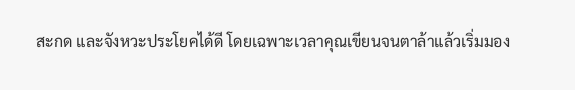สะกด และจังหวะประโยคได้ดี โดยเฉพาะเวลาคุณเขียนจนตาล้าแล้วเริ่มมอง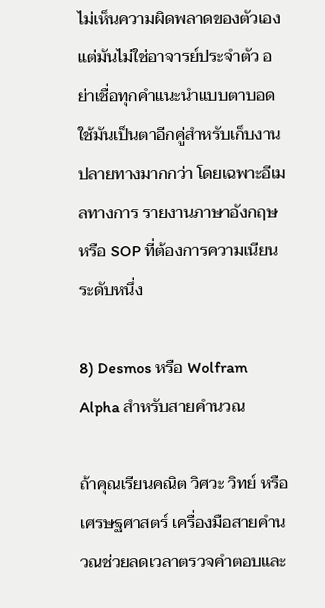ไม่เห็นความผิดพลาดของตัวเอง แต่มันไม่ใช่อาจารย์ประจำตัว อย่าเชื่อทุกคำแนะนำแบบตาบอด ใช้มันเป็นตาอีกคู่สำหรับเก็บงานปลายทางมากกว่า โดยเฉพาะอีเมลทางการ รายงานภาษาอังกฤษ หรือ SOP ที่ต้องการความเนียนระดับหนึ่ง

8) Desmos หรือ Wolfram Alpha สำหรับสายคำนวณ

ถ้าคุณเรียนคณิต วิศวะ วิทย์ หรือเศรษฐศาสตร์ เครื่องมือสายคำนวณช่วยลดเวลาตรวจคำตอบและ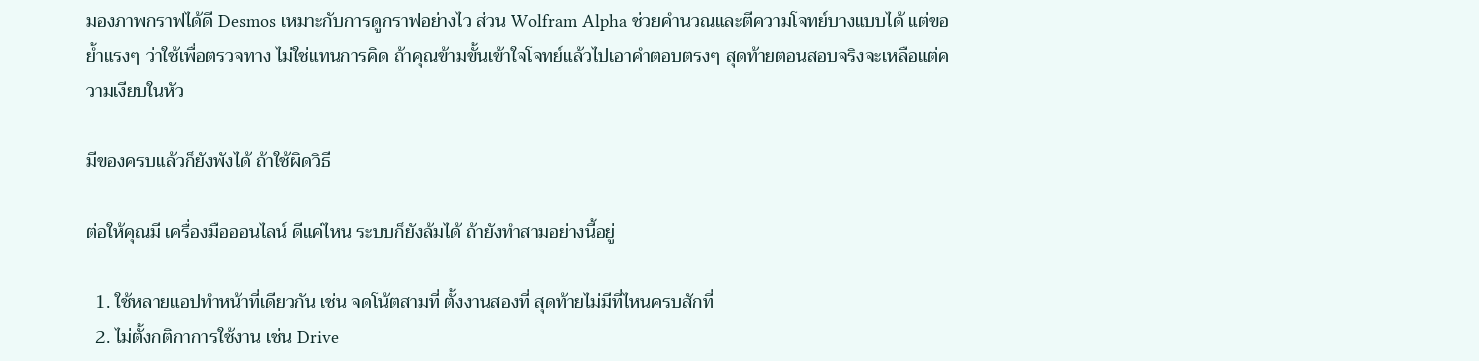มองภาพกราฟได้ดี Desmos เหมาะกับการดูกราฟอย่างไว ส่วน Wolfram Alpha ช่วยคำนวณและตีความโจทย์บางแบบได้ แต่ขอย้ำแรงๆ ว่าใช้เพื่อตรวจทาง ไม่ใช่แทนการคิด ถ้าคุณข้ามขั้นเข้าใจโจทย์แล้วไปเอาคำตอบตรงๆ สุดท้ายตอนสอบจริงจะเหลือแต่ความเงียบในหัว

มีของครบแล้วก็ยังพังได้ ถ้าใช้ผิดวิธี

ต่อให้คุณมี เครื่องมือออนไลน์ ดีแค่ไหน ระบบก็ยังล้มได้ ถ้ายังทำสามอย่างนี้อยู่

  1. ใช้หลายแอปทำหน้าที่เดียวกัน เช่น จดโน้ตสามที่ ตั้งงานสองที่ สุดท้ายไม่มีที่ไหนครบสักที่
  2. ไม่ตั้งกติกาการใช้งาน เช่น Drive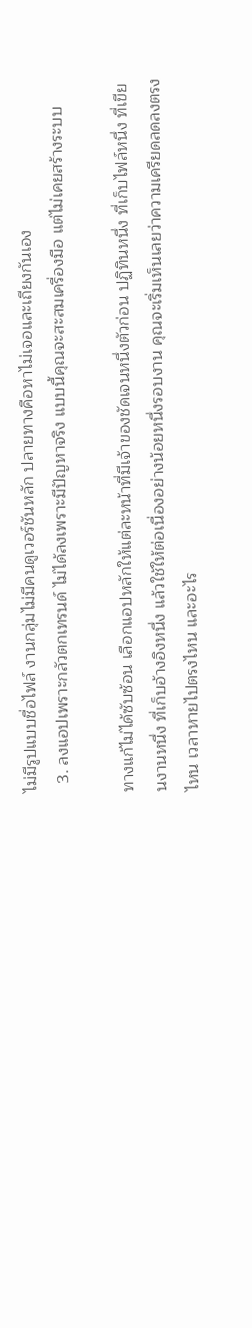ไม่มีรูปแบบชื่อไฟล์ งานกลุ่มไม่มีคนดูเวอร์ชันหลัก ปลายทางคือหาไม่เจอและเถียงกันเอง
  3. ลงแอปเพราะกลัวตกเทรนด์ ไม่ได้ลงเพราะมีปัญหาจริง แบบนี้คุณจะสะสมเครื่องมือ แต่ไม่เคยสร้างระบบ

ทางแก้ไม่ได้ซับซ้อน เลือกแอปหลักให้แต่ละหน้าที่มีเจ้าของชัดเจนหนึ่งตัวก่อน ปฏิทินหนึ่ง ที่เก็บไฟล์หนึ่ง ที่เขียนงานหนึ่ง ที่เก็บอ้างอิงหนึ่ง แล้วใช้ให้ต่อเนื่องอย่างน้อยหนึ่งรอบงาน คุณจะเริ่มเห็นเลยว่าความเครียดลดลงตรงไหน เวลาหายไปตรงไหน และอะไร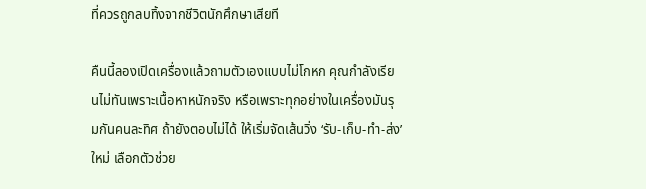ที่ควรถูกลบทิ้งจากชีวิตนักศึกษาเสียที

คืนนี้ลองเปิดเครื่องแล้วถามตัวเองแบบไม่โกหก คุณกำลังเรียนไม่ทันเพราะเนื้อหาหนักจริง หรือเพราะทุกอย่างในเครื่องมันรุมกันคนละทิศ ถ้ายังตอบไม่ได้ ให้เริ่มจัดเส้นวิ่ง ‘รับ-เก็บ-ทำ-ส่ง’ ใหม่ เลือกตัวช่วย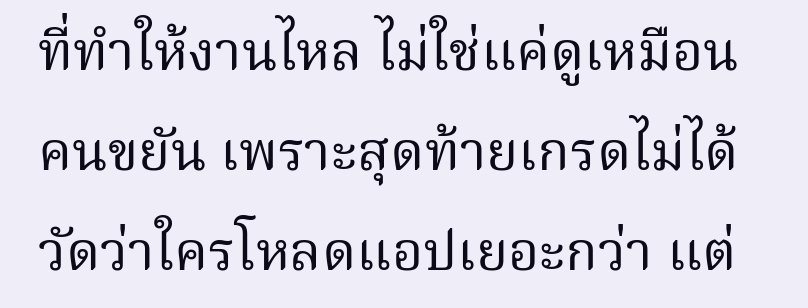ที่ทำให้งานไหล ไม่ใช่แค่ดูเหมือนคนขยัน เพราะสุดท้ายเกรดไม่ได้วัดว่าใครโหลดแอปเยอะกว่า แต่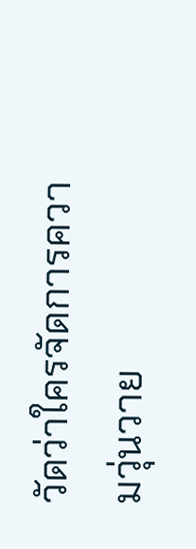วัดว่าใครจัดการความวุ่นวาย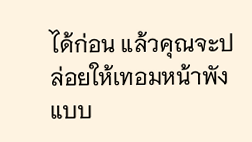ได้ก่อน แล้วคุณจะปล่อยให้เทอมหน้าพังแบบ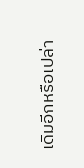เดิมอีกหรือเปล่า